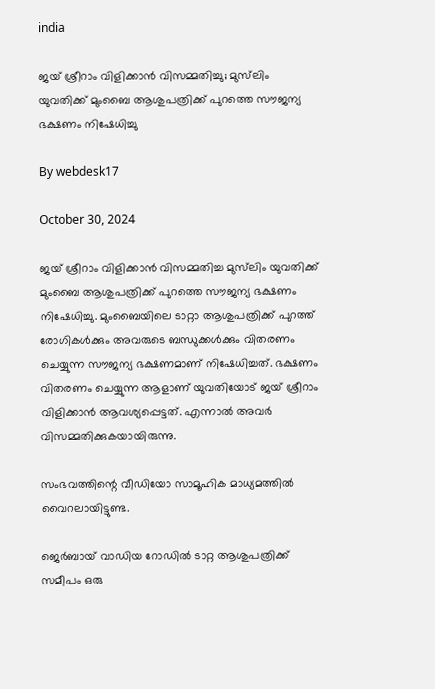india

ജയ് ശ്രീറാം വിളിക്കാന്‍ വിസമ്മതിച്ചു; മുസ്‌ലിം യുവതിക്ക് മുംബൈ ആശുപത്രിക്ക് പുറത്തെ സൗജന്യ ഭക്ഷണം നിഷേധിച്ചു

By webdesk17

October 30, 2024

ജയ് ശ്രീറാം വിളിക്കാന്‍ വിസമ്മതിച്ച മുസ്‌ലിം യുവതിക്ക് മുംബൈ ആശുപത്രിക്ക് പുറത്തെ സൗജന്യ ഭക്ഷണം നിഷേധിച്ചു. മുംബൈയിലെ ടാറ്റാ ആശുപത്രിക്ക് പുറത്ത് രോഗികള്‍ക്കും അവരുടെ ബന്ധുക്കള്‍ക്കും വിതരണം ചെയ്യുന്ന സൗജന്യ ഭക്ഷണമാണ് നിഷേധിച്ചത്. ഭക്ഷണം വിതരണം ചെയ്യുന്ന ആളാണ് യുവതിയോട് ജയ് ശ്രീറാം വിളിക്കാന്‍ ആവശ്യപ്പെട്ടത്. എന്നാല്‍ അവര്‍ വിസമ്മതിക്കുകയായിരുന്നു.

സംഭവത്തിന്റെ വീഡിയോ സാമൂഹിക മാധ്യമത്തില്‍ വൈറലായിട്ടുണ്ട.

ജെര്‍ബായ് വാഡിയ റോഡില്‍ ടാറ്റ ആശുപത്രിക്ക് സമീപം ഒരു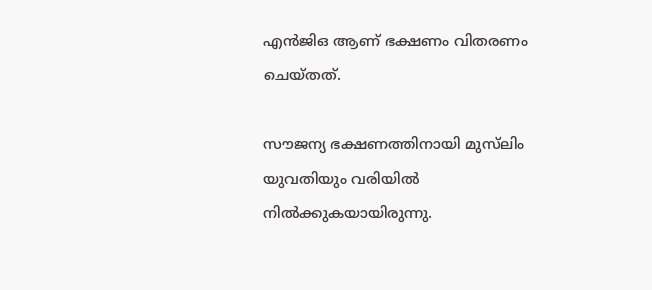എന്‍ജിഒ ആണ് ഭക്ഷണം വിതരണം ചെയ്തത്.

സൗജന്യ ഭക്ഷണത്തിനായി മുസ്‌ലിം യുവതിയും വരിയില്‍ നില്‍ക്കുകയായിരുന്നു.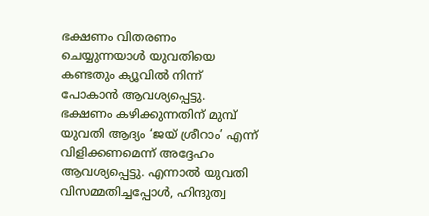ഭക്ഷണം വിതരണം ചെയ്യുന്നയാള്‍ യുവതിയെ കണ്ടതും ക്യൂവില്‍ നിന്ന് പോകാന്‍ ആവശ്യപ്പെട്ടു. ഭക്ഷണം കഴിക്കുന്നതിന് മുമ്പ് യുവതി ആദ്യം ‘ജയ് ശ്രീറാം’ എന്ന് വിളിക്കണമെന്ന് അദ്ദേഹം ആവശ്യപ്പെട്ടു. എന്നാല്‍ യുവതി വിസമ്മതിച്ചപ്പോള്‍, ഹിന്ദുത്വ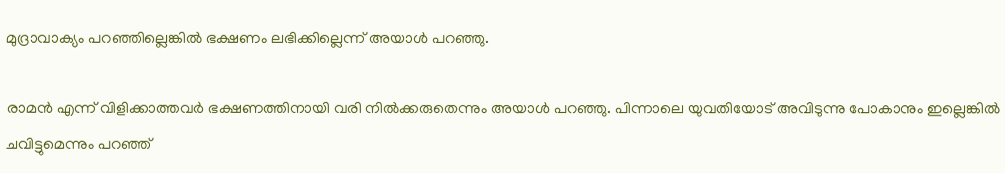മുദ്രാവാക്യം പറഞ്ഞില്ലെങ്കില്‍ ഭക്ഷണം ലഭിക്കില്ലെന്ന് അയാള്‍ പറഞ്ഞു.

രാമന്‍ എന്ന് വിളിക്കാത്തവര്‍ ഭക്ഷണത്തിനായി വരി നില്‍ക്കരുതെന്നും അയാള്‍ പറഞ്ഞു. പിന്നാലെ യുവതിയോട് അവിടുന്നു പോകാനും ഇല്ലെങ്കില്‍ ചവിട്ടുമെന്നും പറഞ്ഞ്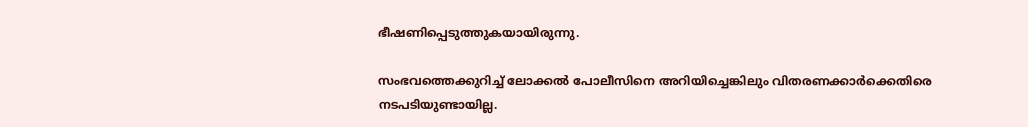ഭീഷണിപ്പെടുത്തുകയായിരുന്നു.

സംഭവത്തെക്കുറിച്ച് ലോക്കല്‍ പോലീസിനെ അറിയിച്ചെങ്കിലും വിതരണക്കാര്‍ക്കെതിരെ നടപടിയുണ്ടായില്ല.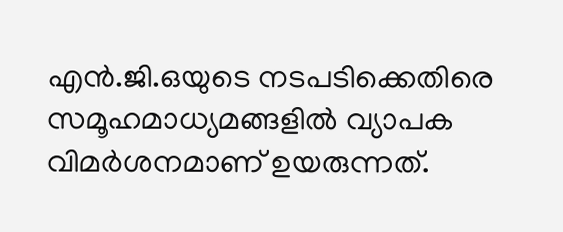എന്‍.ജി.ഒയുടെ നടപടിക്കെതിരെ സമൂഹമാധ്യമങ്ങളില്‍ വ്യാപക വിമര്‍ശനമാണ് ഉയരുന്നത്.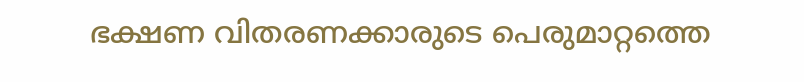ഭക്ഷണ വിതരണക്കാരുടെ പെരുമാറ്റത്തെ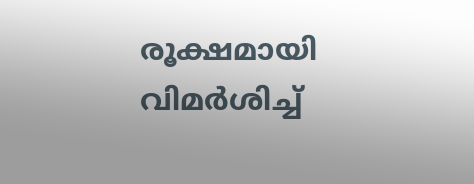രൂക്ഷമായി വിമര്‍ശിച്ച്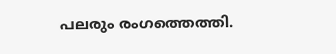പലരും രംഗത്തെത്തി.